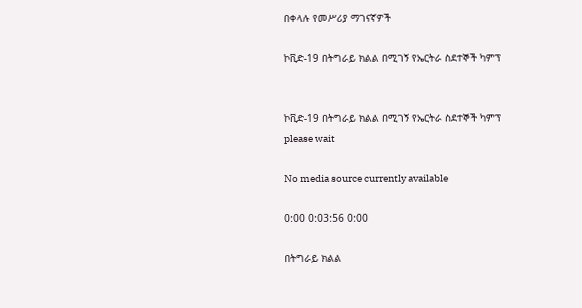በቀላሉ የመሥሪያ ማገናኛዎች

ኮቪድ-19 በትግራይ ክልል በሚገኝ የኤርትራ ስደተኞች ካምፕ


ኮቪድ-19 በትግራይ ክልል በሚገኝ የኤርትራ ስደተኞች ካምፕ
please wait

No media source currently available

0:00 0:03:56 0:00

በትግራይ ክልል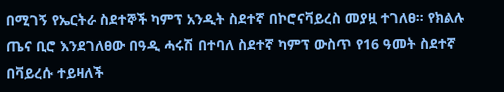በሚገኝ የኤርትራ ስደተኞች ካምፕ አንዲት ስደተኛ በኮሮናቫይረስ መያዟ ተገለፀ። የክልሉ ጤና ቢሮ እንደገለፀው በዓዲ ሓሩሽ በተባለ ስደተኛ ካምፕ ውስጥ የ16 ዓመት ስደተኛ በቫይረሱ ተይዛለች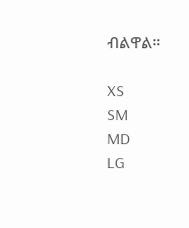ብልዋል።

XS
SM
MD
LG